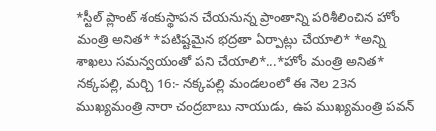*స్టీల్ ప్లాంట్ శంకుస్థాపన చేయనున్న ప్రాంతాన్ని పరిశీలించిన హోం మంత్రి అనిత* *పటిష్టమైన భద్రతా ఏర్పాట్లు చేయాలి* *అన్ని శాఖలు సమన్వయంతో పని చేయాలి*...*హోం మంత్రి అనిత*
నక్కపల్లి, మర్చి 16:- నక్కపల్లి మండలంలో ఈ నెల 23న ముఖ్యమంత్రి నారా చంద్రబాబు నాయుడు, ఉప ముఖ్యమంత్రి పవన్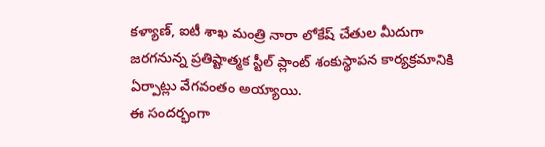కళ్యాణ్, ఐటీ శాఖ మంత్రి నారా లోకేష్ చేతుల మీదుగా జరగనున్న ప్రతిష్టాత్మక స్టీల్ ప్లాంట్ శంకుస్థాపన కార్యక్రమానికి ఏర్పాట్లు వేగవంతం అయ్యాయి.
ఈ సందర్భంగా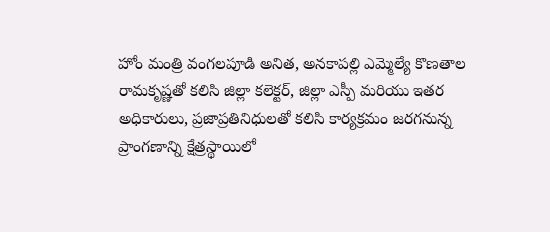హోం మంత్రి వంగలపూడి అనిత, అనకాపల్లి ఎమ్మెల్యే కొణతాల రామకృష్ణతో కలిసి జిల్లా కలెక్టర్, జిల్లా ఎస్పీ మరియు ఇతర అధికారులు, ప్రజాప్రతినిధులతో కలిసి కార్యక్రమం జరగనున్న ప్రాంగణాన్ని క్షేత్రస్థాయిలో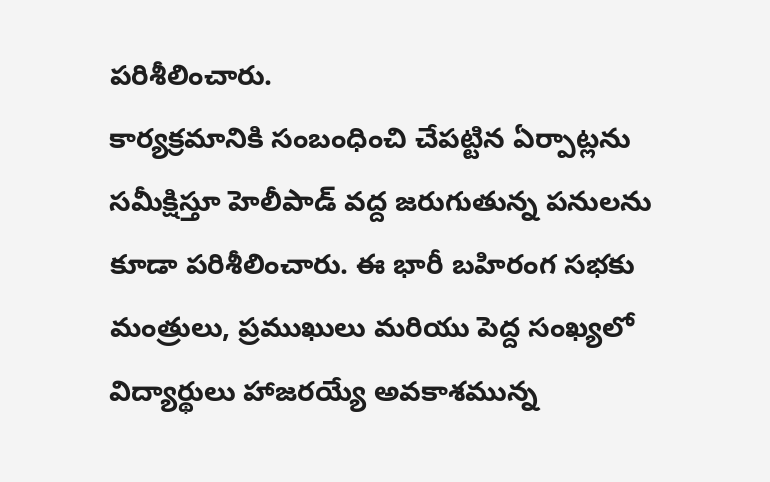పరిశీలించారు.
కార్యక్రమానికి సంబంధించి చేపట్టిన ఏర్పాట్లను సమీక్షిస్తూ హెలీపాడ్ వద్ద జరుగుతున్న పనులను కూడా పరిశీలించారు. ఈ భారీ బహిరంగ సభకు మంత్రులు, ప్రముఖులు మరియు పెద్ద సంఖ్యలో విద్యార్థులు హాజరయ్యే అవకాశమున్న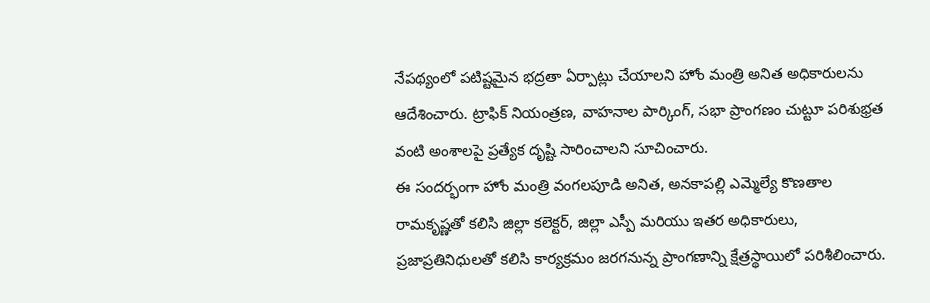నేపథ్యంలో పటిష్టమైన భద్రతా ఏర్పాట్లు చేయాలని హోం మంత్రి అనిత అధికారులను ఆదేశించారు. ట్రాఫిక్ నియంత్రణ, వాహనాల పార్కింగ్, సభా ప్రాంగణం చుట్టూ పరిశుభ్రత వంటి అంశాలపై ప్రత్యేక దృష్టి సారించాలని సూచించారు.
ఈ సందర్భంగా హోం మంత్రి వంగలపూడి అనిత, అనకాపల్లి ఎమ్మెల్యే కొణతాల రామకృష్ణతో కలిసి జిల్లా కలెక్టర్, జిల్లా ఎస్పీ మరియు ఇతర అధికారులు, ప్రజాప్రతినిధులతో కలిసి కార్యక్రమం జరగనున్న ప్రాంగణాన్ని క్షేత్రస్థాయిలో పరిశీలించారు.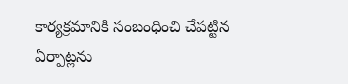కార్యక్రమానికి సంబంధించి చేపట్టిన ఏర్పాట్లను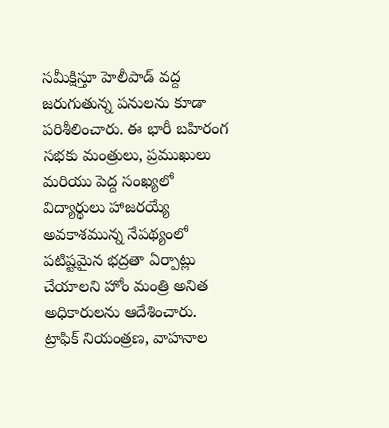సమీక్షిస్తూ హెలీపాడ్ వద్ద జరుగుతున్న పనులను కూడా పరిశీలించారు. ఈ భారీ బహిరంగ సభకు మంత్రులు, ప్రముఖులు మరియు పెద్ద సంఖ్యలో విద్యార్థులు హాజరయ్యే అవకాశమున్న నేపథ్యంలో పటిష్టమైన భద్రతా ఏర్పాట్లు చేయాలని హోం మంత్రి అనిత అధికారులను ఆదేశించారు. ట్రాఫిక్ నియంత్రణ, వాహనాల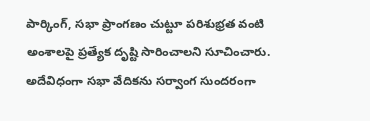పార్కింగ్, సభా ప్రాంగణం చుట్టూ పరిశుభ్రత వంటి అంశాలపై ప్రత్యేక దృష్టి సారించాలని సూచించారు. అదేవిధంగా సభా వేదికను సర్వాంగ సుందరంగా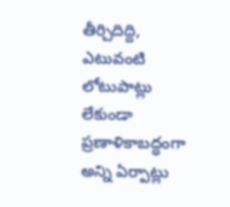తీర్చిదిద్ది, ఎటువంటి లోటుపాట్లు లేకుండా ప్రణాళికాబద్ధంగా అన్ని ఏర్పాట్లు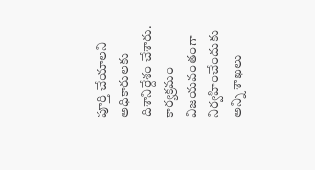పూర్తి చేయాలని అధికారులకు దిశానిర్దేశం చేశారు. కార్యక్రమం విజయవంతంగా నిర్వహించేందుకు అన్ని శాఖలు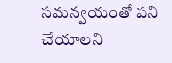సమన్వయంతో పని చేయాలని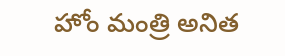హోం మంత్రి అనిత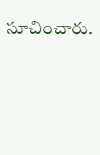సూచించారు.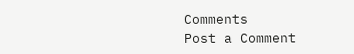Comments
Post a Comment